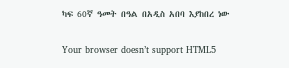ካፍ 60ኛ ዓመት በዓል በአዲስ አበባ እያከበረ ነው

Your browser doesn’t support HTML5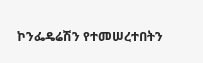ኮንፌዴሬሽን የተመሠረተበትን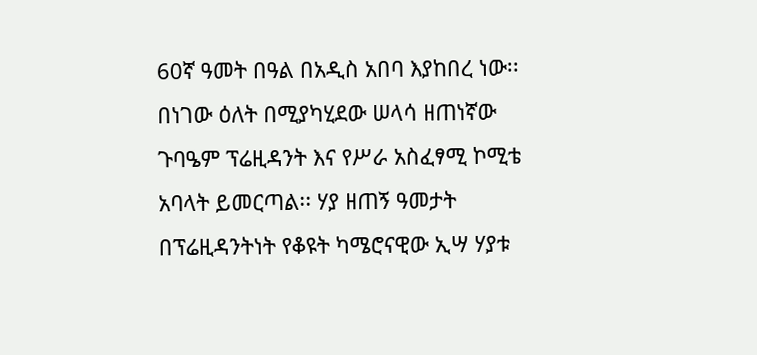60ኛ ዓመት በዓል በአዲስ አበባ እያከበረ ነው፡፡ በነገው ዕለት በሚያካሂደው ሠላሳ ዘጠነኛው ጉባዔም ፕሬዚዳንት እና የሥራ አስፈፃሚ ኮሚቴ አባላት ይመርጣል፡፡ ሃያ ዘጠኝ ዓመታት በፕሬዚዳንትነት የቆዩት ካሜሮናዊው ኢሣ ሃያቱ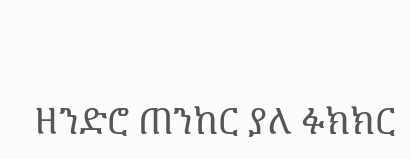ዘንድሮ ጠንከር ያለ ፉክክር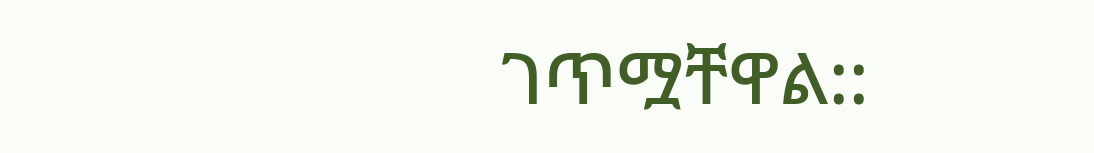ገጥሟቸዋል::